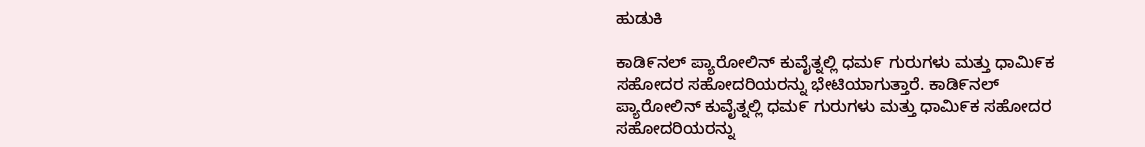ಹುಡುಕಿ

ಕಾಡಿ೯ನಲ್ ಪ್ಯಾರೋಲಿನ್ ಕುವೈತ್ನಲ್ಲಿ ಧಮ೯ ಗುರುಗಳು ಮತ್ತು ಧಾಮಿ೯ಕ ಸಹೋದರ ಸಹೋದರಿಯರನ್ನು ಭೇಟಿಯಾಗುತ್ತಾರೆ. ಕಾಡಿ೯ನಲ್ ಪ್ಯಾರೋಲಿನ್ ಕುವೈತ್ನಲ್ಲಿ ಧಮ೯ ಗುರುಗಳು ಮತ್ತು ಧಾಮಿ೯ಕ ಸಹೋದರ ಸಹೋದರಿಯರನ್ನು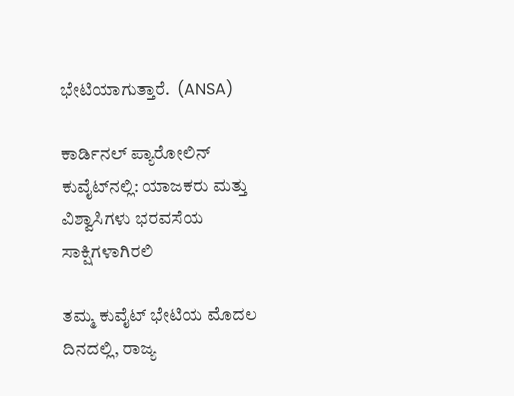ಭೇಟಿಯಾಗುತ್ತಾರೆ.  (ANSA)

ಕಾರ್ಡಿನಲ್ ಪ್ಯಾರೋಲಿನ್ ಕುವೈಟ್‌ನಲ್ಲಿ: ಯಾಜಕರು ಮತ್ತು ವಿಶ್ವಾಸಿಗಳು ಭರವಸೆಯ ಸಾಕ್ಷಿಗಳಾಗಿರಲಿ

ತಮ್ಮ ಕುವೈಟ್ ಭೇಟಿಯ ಮೊದಲ ದಿನದಲ್ಲಿ, ರಾಜ್ಯ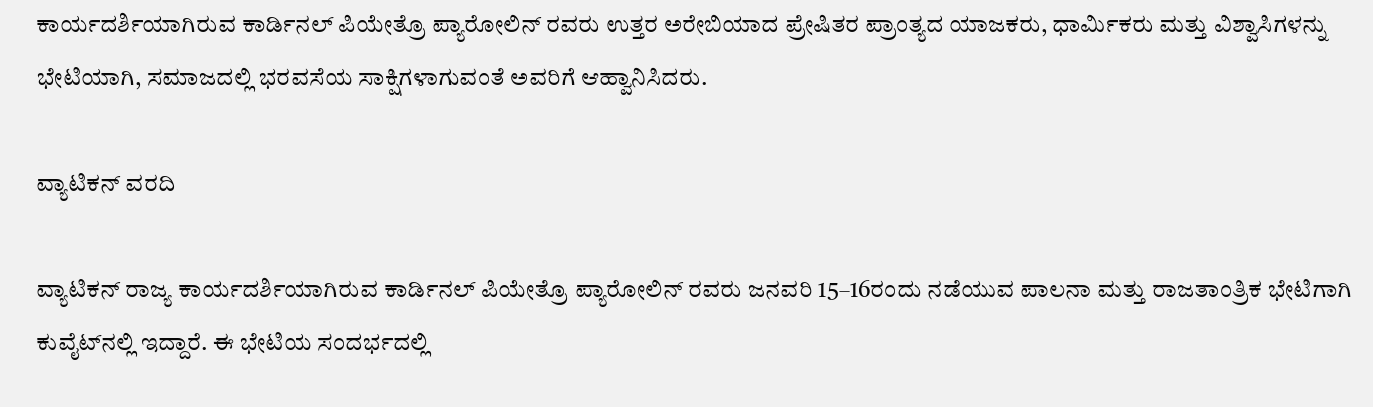ಕಾರ್ಯದರ್ಶಿಯಾಗಿರುವ ಕಾರ್ಡಿನಲ್ ಪಿಯೇತ್ರೊ ಪ್ಯಾರೋಲಿನ್ ರವರು ಉತ್ತರ ಅರೇಬಿಯಾದ ಪ್ರೇಷಿತರ ಪ್ರಾಂತ್ಯದ ಯಾಜಕರು, ಧಾರ್ಮಿಕರು ಮತ್ತು ವಿಶ್ವಾಸಿಗಳನ್ನು ಭೇಟಿಯಾಗಿ, ಸಮಾಜದಲ್ಲಿ ಭರವಸೆಯ ಸಾಕ್ಷಿಗಳಾಗುವಂತೆ ಅವರಿಗೆ ಆಹ್ವಾನಿಸಿದರು.

ವ್ಯಾಟಿಕನ್ ವರದಿ

ವ್ಯಾಟಿಕನ್ ರಾಜ್ಯ ಕಾರ್ಯದರ್ಶಿಯಾಗಿರುವ ಕಾರ್ಡಿನಲ್ ಪಿಯೇತ್ರೊ ಪ್ಯಾರೋಲಿನ್ ರವರು ಜನವರಿ 15–16ರಂದು ನಡೆಯುವ ಪಾಲನಾ ಮತ್ತು ರಾಜತಾಂತ್ರಿಕ ಭೇಟಿಗಾಗಿ ಕುವೈಟ್‌ನಲ್ಲಿ ಇದ್ದಾರೆ. ಈ ಭೇಟಿಯ ಸಂದರ್ಭದಲ್ಲಿ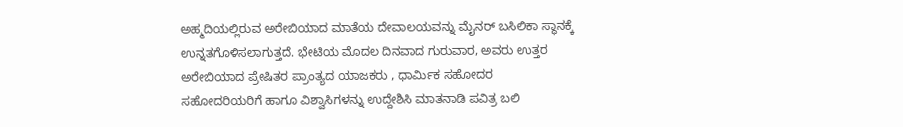ಅಹ್ಮದಿಯಲ್ಲಿರುವ ಅರೇಬಿಯಾದ ಮಾತೆಯ ದೇವಾಲಯವನ್ನು ಮೈನರ್ ಬಸಿಲಿಕಾ ಸ್ಥಾನಕ್ಕೆ ಉನ್ನತಗೊಳಿಸಲಾಗುತ್ತದೆ. ಭೇಟಿಯ ಮೊದಲ ದಿನವಾದ ಗುರುವಾರ, ಅವರು ಉತ್ತರ ಅರೇಬಿಯಾದ ಪ್ರೇಷಿತರ ಪ್ರಾಂತ್ಯದ ಯಾಜಕರು , ಧಾರ್ಮಿಕ ಸಹೋದರ ಸಹೋದರಿಯರಿಗೆ‌ ಹಾಗೂ ವಿಶ್ವಾಸಿಗಳನ್ನು ಉದ್ದೇಶಿಸಿ ಮಾತನಾಡಿ ಪವಿತ್ರ ಬಲಿ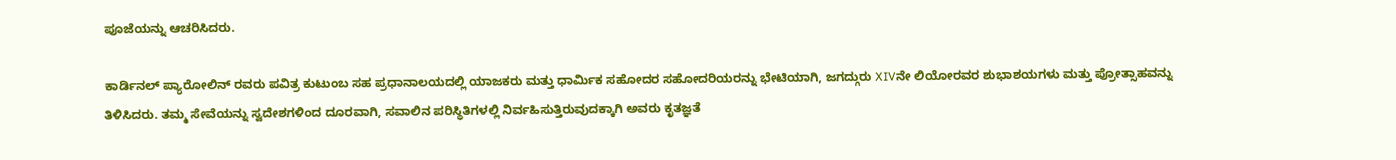ಪೂಜೆಯನ್ನು ಆಚರಿಸಿದರು.

ಕಾರ್ಡಿನಲ್ ಪ್ಯಾರೋಲಿನ್ ರವರು ಪವಿತ್ರ ಕುಟುಂಬ ಸಹ ಪ್ರಧಾನಾಲಯದಲ್ಲಿ ಯಾಜಕರು ಮತ್ತು ಧಾರ್ಮಿಕ ಸಹೋದರ ಸಹೋದರಿಯರನ್ನು ಭೇಟಿಯಾಗಿ, ಜಗದ್ಗುರು XIVನೇ ಲಿಯೋರವರ ಶುಭಾಶಯಗಳು ಮತ್ತು ಪ್ರೋತ್ಸಾಹವನ್ನು ತಿಳಿಸಿದರು. ತಮ್ಮ ಸೇವೆಯನ್ನು ಸ್ವದೇಶಗಳಿಂದ ದೂರವಾಗಿ, ಸವಾಲಿನ ಪರಿಸ್ಥಿತಿಗಳಲ್ಲಿ ನಿರ್ವಹಿಸುತ್ತಿರುವುದಕ್ಕಾಗಿ ಅವರು ಕೃತಜ್ಞತೆ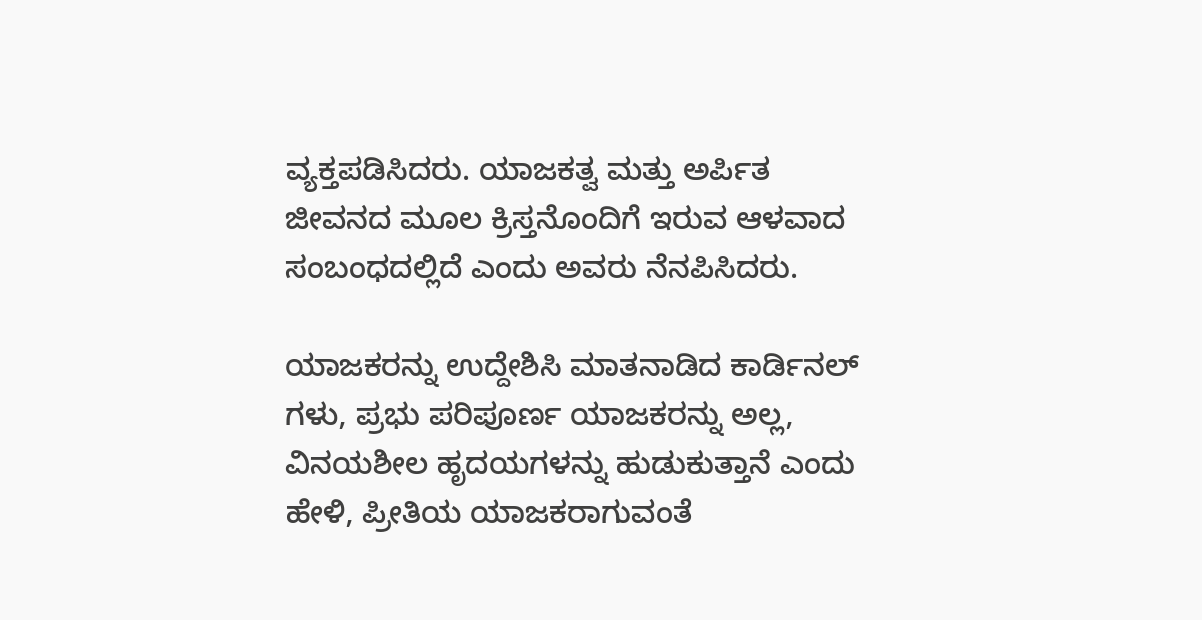ವ್ಯಕ್ತಪಡಿಸಿದರು. ಯಾಜಕತ್ವ ಮತ್ತು ಅರ್ಪಿತ ಜೀವನದ ಮೂಲ ಕ್ರಿಸ್ತನೊಂದಿಗೆ ಇರುವ ಆಳವಾದ ಸಂಬಂಧದಲ್ಲಿದೆ ಎಂದು ಅವರು ನೆನಪಿಸಿದರು.

ಯಾಜಕರನ್ನು ಉದ್ದೇಶಿಸಿ ಮಾತನಾಡಿದ ಕಾರ್ಡಿನಲ್ ಗಳು‌, ಪ್ರಭು ಪರಿಪೂರ್ಣ ಯಾಜಕರನ್ನು ಅಲ್ಲ, ವಿನಯಶೀಲ ಹೃದಯಗಳನ್ನು ಹುಡುಕುತ್ತಾನೆ ಎಂದು ಹೇಳಿ, ಪ್ರೀತಿಯ ಯಾಜಕರಾಗುವಂತೆ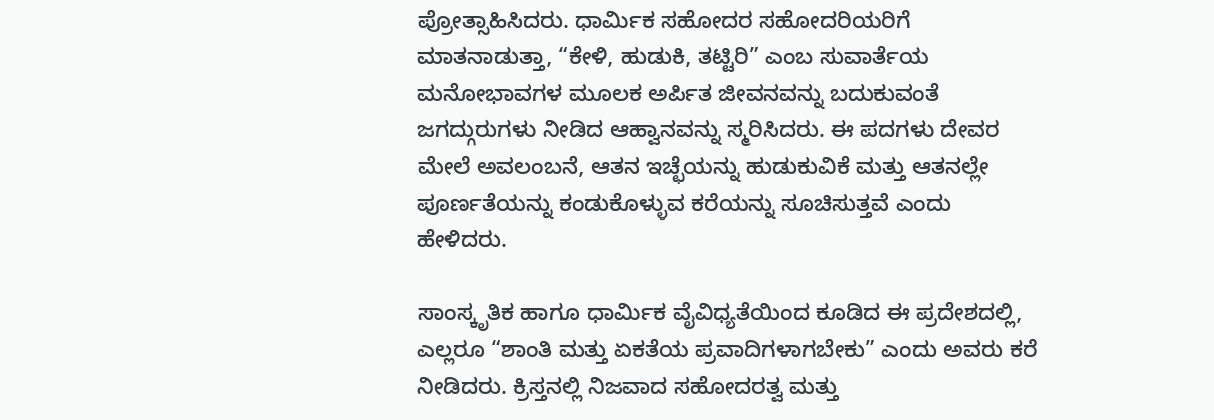ಪ್ರೋತ್ಸಾಹಿಸಿದರು. ಧಾರ್ಮಿಕ ಸಹೋದರ ಸಹೋದರಿಯರಿಗೆ ಮಾತನಾಡುತ್ತಾ, “ಕೇಳಿ, ಹುಡುಕಿ, ತಟ್ಟಿರಿ” ಎಂಬ ಸುವಾರ್ತೆಯ ಮನೋಭಾವಗಳ ಮೂಲಕ ಅರ್ಪಿತ ಜೀವನವನ್ನು ಬದುಕುವಂತೆ ಜಗದ್ಗುರುಗಳು ನೀಡಿದ ಆಹ್ವಾನವನ್ನು ಸ್ಮರಿಸಿದರು. ಈ ಪದಗಳು ದೇವರ ಮೇಲೆ ಅವಲಂಬನೆ, ಆತನ ಇಚ್ಛೆಯನ್ನು ಹುಡುಕುವಿಕೆ ಮತ್ತು ಆತನಲ್ಲೇ ಪೂರ್ಣತೆಯನ್ನು ಕಂಡುಕೊಳ್ಳುವ ಕರೆಯನ್ನು ಸೂಚಿಸುತ್ತವೆ ಎಂದು ಹೇಳಿದರು.

ಸಾಂಸ್ಕೃತಿಕ ಹಾಗೂ ಧಾರ್ಮಿಕ ವೈವಿಧ್ಯತೆಯಿಂದ ಕೂಡಿದ ಈ ಪ್ರದೇಶದಲ್ಲಿ, ಎಲ್ಲರೂ “ಶಾಂತಿ ಮತ್ತು ಏಕತೆಯ ಪ್ರವಾದಿಗಳಾಗಬೇಕು” ಎಂದು ಅವರು ಕರೆ ನೀಡಿದರು. ಕ್ರಿಸ್ತನಲ್ಲಿ ನಿಜವಾದ ಸಹೋದರತ್ವ ಮತ್ತು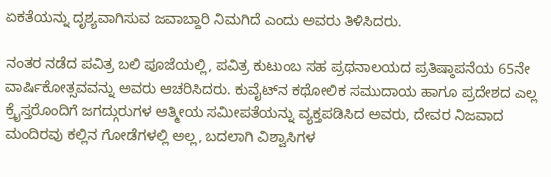ಏಕತೆಯನ್ನು ದೃಶ್ಯವಾಗಿಸುವ ಜವಾಬ್ದಾರಿ ನಿಮಗಿದೆ ಎಂದು ಅವರು ತಿಳಿಸಿದರು.

ನಂತರ ನಡೆದ ಪವಿತ್ರ ಬಲಿ ಪೂಜೆಯಲ್ಲಿ, ಪವಿತ್ರ ಕುಟುಂಬ ಸಹ ಪ್ರಥನಾಲಯದ ಪ್ರತಿಷ್ಠಾಪನೆಯ 65ನೇ ವಾರ್ಷಿಕೋತ್ಸವವನ್ನು ಅವರು ಆಚರಿಸಿದರು. ಕುವೈಟ್‌ನ ಕಥೋಲಿಕ ಸಮುದಾಯ ಹಾಗೂ ಪ್ರದೇಶದ ಎಲ್ಲ ಕ್ರೈಸ್ತರೊಂದಿಗೆ ಜಗದ್ಗುರುಗಳ ಆತ್ಮೀಯ ಸಮೀಪತೆಯನ್ನು ವ್ಯಕ್ತಪಡಿಸಿದ ಅವರು, ದೇವರ ನಿಜವಾದ ಮಂದಿರವು ಕಲ್ಲಿನ ಗೋಡೆಗಳಲ್ಲಿ ಅಲ್ಲ, ಬದಲಾಗಿ ವಿಶ್ವಾಸಿಗಳ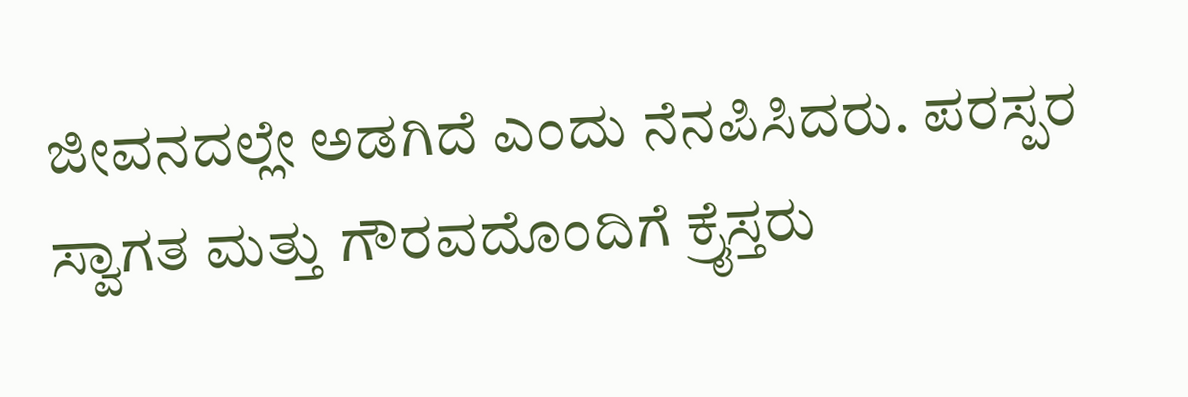ಜೀವನದಲ್ಲೇ ಅಡಗಿದೆ ಎಂದು ನೆನಪಿಸಿದರು. ಪರಸ್ಪರ ಸ್ವಾಗತ ಮತ್ತು ಗೌರವದೊಂದಿಗೆ ಕ್ರೈಸ್ತರು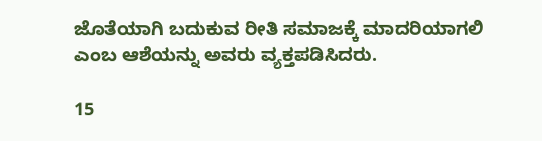ಜೊತೆಯಾಗಿ ಬದುಕುವ ರೀತಿ ಸಮಾಜಕ್ಕೆ ಮಾದರಿಯಾಗಲಿ ಎಂಬ ಆಶೆಯನ್ನು ಅವರು ವ್ಯಕ್ತಪಡಿಸಿದರು.

15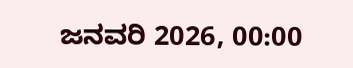ಜನವರಿ 2026, 00:00